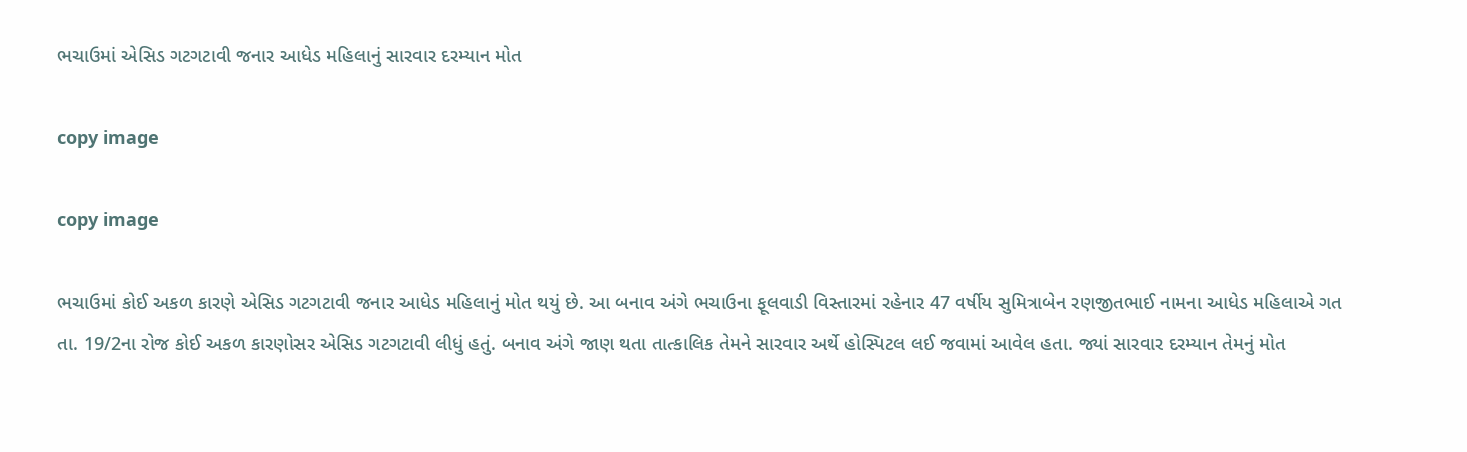ભચાઉમાં એસિડ ગટગટાવી જનાર આધેડ મહિલાનું સારવાર દરમ્યાન મોત

copy image

copy image

ભચાઉમાં કોઈ અકળ કારણે એસિડ ગટગટાવી જનાર આધેડ મહિલાનું મોત થયું છે. આ બનાવ અંગે ભચાઉના ફૂલવાડી વિસ્તારમાં રહેનાર 47 વર્ષીય સુમિત્રાબેન રણજીતભાઈ નામના આધેડ મહિલાએ ગત તા. 19/2ના રોજ કોઈ અકળ કારણોસર એસિડ ગટગટાવી લીધું હતું. બનાવ અંગે જાણ થતા તાત્કાલિક તેમને સારવાર અર્થે હોસ્પિટલ લઈ જવામાં આવેલ હતા. જ્યાં સારવાર દરમ્યાન તેમનું મોત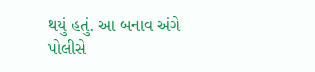થયું હતું. આ બનાવ અંગે પોલીસે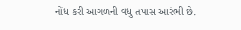નોંધ કરી આગળની વધુ તપાસ આરંભી છે.